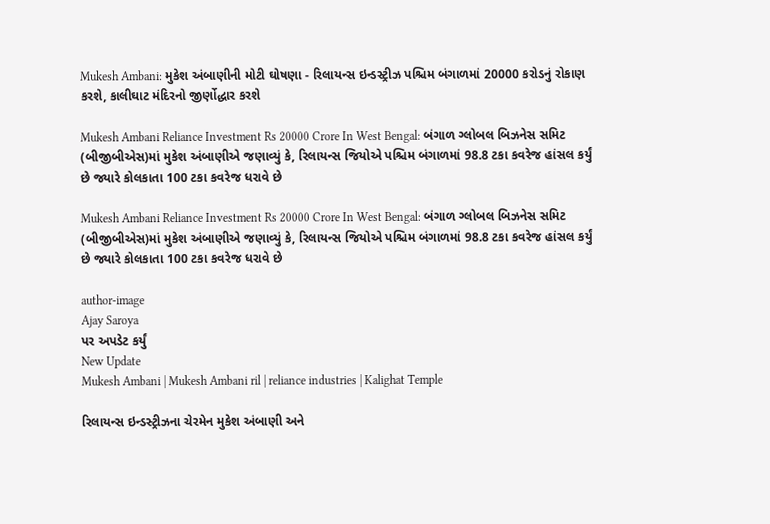Mukesh Ambani: મુકેશ અંબાણીની મોટી ઘોષણા - રિલાયન્સ ઇન્ડસ્ટ્રીઝ પશ્ચિમ બંગાળમાં 20000 કરોડનું રોકાણ કરશે, કાલીઘાટ મંદિરનો જીર્ણોદ્ધાર કરશે

Mukesh Ambani Reliance Investment Rs 20000 Crore In West Bengal: બંગાળ ગ્લોબલ બિઝનેસ સમિટ (બીજીબીએસ)માં મુકેશ અંબાણીએ જણાવ્યું કે, રિલાયન્સ જિયોએ પશ્ચિમ બંગાળમાં 98.8 ટકા કવરેજ હાંસલ કર્યું છે જ્યારે કોલકાતા 100 ટકા કવરેજ ધરાવે છે

Mukesh Ambani Reliance Investment Rs 20000 Crore In West Bengal: બંગાળ ગ્લોબલ બિઝનેસ સમિટ (બીજીબીએસ)માં મુકેશ અંબાણીએ જણાવ્યું કે, રિલાયન્સ જિયોએ પશ્ચિમ બંગાળમાં 98.8 ટકા કવરેજ હાંસલ કર્યું છે જ્યારે કોલકાતા 100 ટકા કવરેજ ધરાવે છે

author-image
Ajay Saroya
પર અપડેટ કર્યું
New Update
Mukesh Ambani | Mukesh Ambani ril | reliance industries | Kalighat Temple

રિલાયન્સ ઇન્ડસ્ટ્રીઝના ચેરમેન મુકેશ અંબાણી અને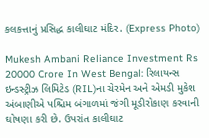કલકત્તાનું પ્રસિદ્ધ કાલીઘાટ મંદિર. (Express Photo)

Mukesh Ambani Reliance Investment Rs 20000 Crore In West Bengal: રિલાયન્સ ઇન્ડસ્ટ્રીઝ લિમિટેડ (RIL)ના ચેરમેન અને એમડી મુકેશ અંબાણીએ પશ્ચિમ બંગાળમાં જંગી મૂડીરોકાણ કરવાની ઘોષણા કરી છે. ઉપરાંત કાલીઘાટ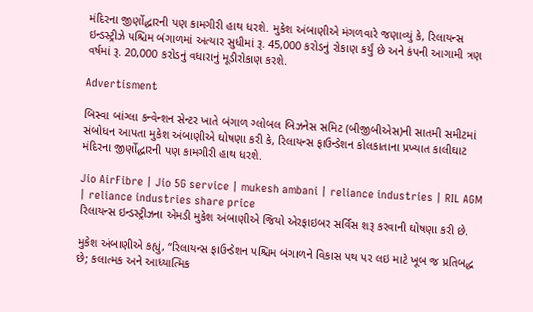મંદિરના જીર્ણોદ્ધારની પણ કામગીરી હાથ ધરશે. મુકેશ અંબાણીએ મંગળવારે જણાવ્યું કે, રિલાયન્સ ઇન્ડસ્ટ્રીઝે પશ્ચિમ બંગાળમાં અત્યાર સુધીમાં રૂ. 45,000 કરોડનું રોકાણ કર્યું છે અને કંપની આગામી ત્રણ વર્ષમાં રૂ. 20,000 કરોડનું વધારાનું મૂડીરોકાણ કરશે.

Advertisment

બિસ્વા બાંગ્લા કન્વેન્શન સેન્ટર ખાતે બંગાળ ગ્લોબલ બિઝનેસ સમિટ (બીજીબીએસ)ની સાતમી સમીટમાં સંબોધન આપતા મુકેશ અંબાણીએ ઘોષણા કરી કે, રિલાયન્સ ફાઉન્ડેશન કોલકાતાના પ્રખ્યાત કાલીઘાટ મંદિરના જીર્ણોદ્ધારની પણ કામગીરી હાથ ધરશે.

Jio AirFibre | Jio 5G service | mukesh ambani | reliance industries | RIL AGM | reliance industries share price
રિલાયન્સ ઇન્ડસ્ટ્રીઝના એમડી મુકેશ અંબાણીએ જિયો એરફાઇબર સર્વિસ શરૂ કરવાની ઘોષણા કરી છે.

મુકેશ અંબાણીએ કહ્યું, “રિલાયન્સ ફાઉન્ડેશન પશ્ચિમ બંગાળને વિકાસ પથ પર લઇ માટે ખૂબ જ પ્રતિબદ્ધ છે; કલાત્મક અને આધ્યાત્મિક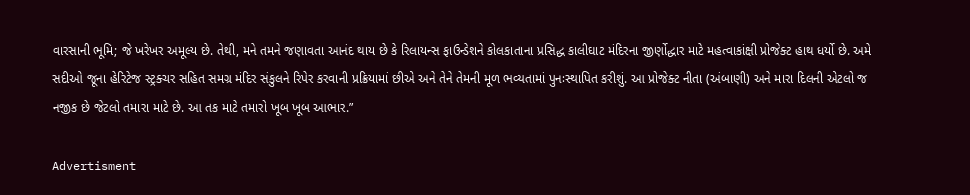વારસાની ભૂમિ; જે ખરેખર અમૂલ્ય છે. તેથી, મને તમને જણાવતા આનંદ થાય છે કે રિલાયન્સ ફાઉન્ડેશને કોલકાતાના પ્રસિદ્ધ કાલીઘાટ મંદિરના જીર્ણોદ્ધાર માટે મહત્વાકાંક્ષી પ્રોજેક્ટ હાથ ધર્યો છે. અમે સદીઓ જૂના હેરિટેજ સ્ટ્રક્ચર સહિત સમગ્ર મંદિર સંકુલને રિપેર કરવાની પ્રક્રિયામાં છીએ અને તેને તેમની મૂળ ભવ્યતામાં પુનઃસ્થાપિત કરીશું. આ પ્રોજેક્ટ નીતા (અંબાણી) અને મારા દિલની એટલો જ નજીક છે જેટલો તમારા માટે છે. આ તક માટે તમારો ખૂબ ખૂબ આભાર.”

Advertisment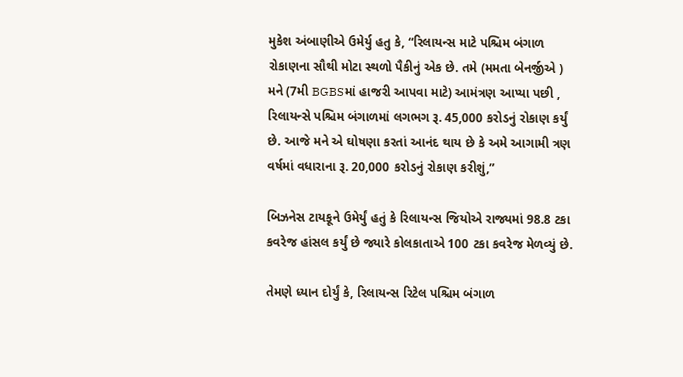મુકેશ અંબાણીએ ઉમેર્યુ હતુ કે, “રિલાયન્સ માટે પશ્ચિમ બંગાળ રોકાણના સૌથી મોટા સ્થળો પૈકીનું એક છે. તમે (મમતા બેનર્જીએ ) મને (7મી BGBSમાં હાજરી આપવા માટે) આમંત્રણ આપ્યા પછી , રિલાયન્સે પશ્ચિમ બંગાળમાં લગભગ રૂ. 45,000 કરોડનું રોકાણ કર્યું છે. આજે મને એ ઘોષણા કરતાં આનંદ થાય છે કે અમે આગામી ત્રણ વર્ષમાં વધારાના રૂ. 20,000 કરોડનું રોકાણ કરીશું,”

બિઝનેસ ટાયકૂને ઉમેર્યું હતું કે રિલાયન્સ જિયોએ રાજ્યમાં 98.8 ટકા કવરેજ હાંસલ કર્યું છે જ્યારે કોલકાતાએ 100 ટકા કવરેજ મેળવ્યું છે.

તેમણે ધ્યાન દોર્યું કે, રિલાયન્સ રિટેલ પશ્ચિમ બંગાળ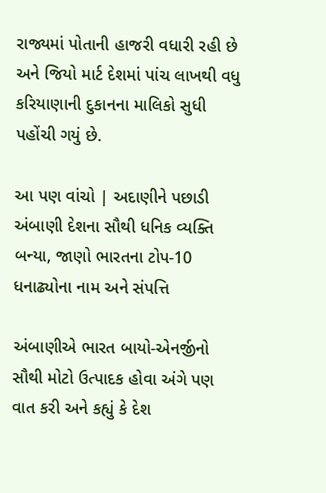રાજ્યમાં પોતાની હાજરી વધારી રહી છે અને જિયો માર્ટ દેશમાં પાંચ લાખથી વધુ કરિયાણાની દુકાનના માલિકો સુધી પહોંચી ગયું છે.

આ પણ વાંચો | અદાણીને પછાડી અંબાણી દેશના સૌથી ધનિક વ્યક્તિ બન્યા, જાણો ભારતના ટોપ-10 ધનાઢ્યોના નામ અને સંપત્તિ

અંબાણીએ ભારત બાયો-એનર્જીનો સૌથી મોટો ઉત્પાદક હોવા અંગે પણ વાત કરી અને કહ્યું કે દેશ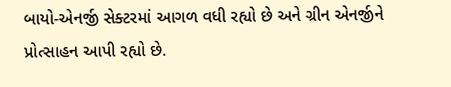બાયો-એનર્જી સેક્ટરમાં આગળ વધી રહ્યો છે અને ગ્રીન એનર્જીને પ્રોત્સાહન આપી રહ્યો છે.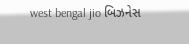west bengal jio બિઝનેસ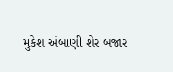મુકેશ અંબાણી શેર બજાર